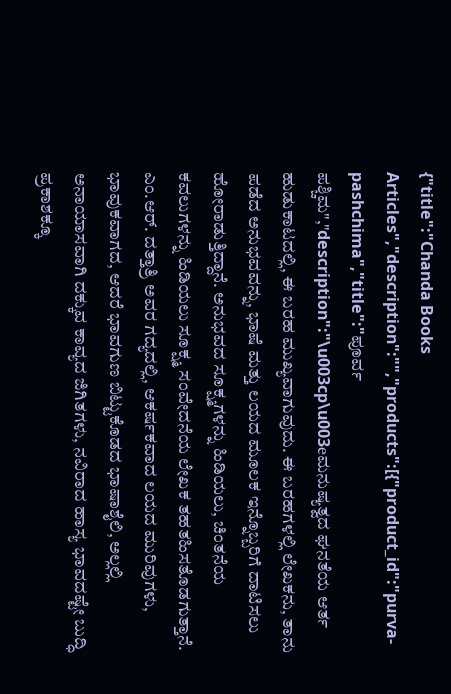{"title":"Chanda Books Articles","description":"","products":[{"product_id":"purva-pashchima","title":"ಪೂರ್ವ ಪಶ್ಚಿಮ","description":"\u003cp\u003eಮನುಷ್ಯತ್ವದ ಘನತೆಯ ಆರ್ತ ಹುಡುಕಾಟದಲ್ಲಿ, ಈ ಬರಹ ಮುಖ್ಯವಾಗುವುದು. ಈ ಬರಹಗಳಲ್ಲಿ ಲೇಖಕನು, ತಾನು ಪಡೆದ ಅನುಭವವನ್ನು, ಭಾಷೆ ಮತ್ತು ಲಯದ ಮೂಲಕ ಇನ್ನೊಬ್ಬರಿಗೆ ದಾಟಿಸಲು ಹೋರಾಡುತ್ತಿದ್ದಾನೆ. ಅನುಭವದ ಸೂಕ್ಷ್ಮಗಳನ್ನು ಹಿಡಿಯಲು, ಚಿಂತನೆಯ ಕವಲುಗಳನ್ನು ಹಿಡಿಯಲು ಸೂಕ್ಷ್ಮ ಸಂವೇದನೆಯ ಲೇಖಕ ತಹತಹಿಸತೊಡಗುತ್ತಾನೆ. ಎಂ.ಆರ್‌. ದತ್ತಾತ್ರಿ ಅವರ ಗದ್ಯದಲ್ಲಿ, ಆಕರ್ಷಕವಾದ ಲಯದ ಮುರಿವುಗಳು, ಭಾವುಕವಾಗದ, ಆದರೆ ಭಾವಗುಣ ಬಿಟ್ಟುಕೊಡದ ಭಾಷಾಶೈಲಿ, ಅಲ್ಲಲ್ಲಿ ಅನಾಯಾಸವಾಗಿ ದಕ್ಕುವ ಕಾವ್ಯದ ಜಿಗಿತಗಳು, ನವಿರಾದ ಹಾಸ್ಯ ಭಾವದಷ್ಟೇ ಬುದ್ಧಿ ಪ್ರಕಾಶಕ್ಕೂ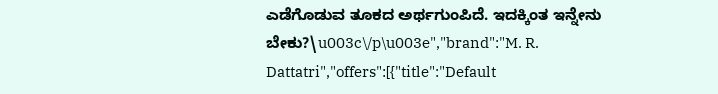ಎಡೆಗೊಡುವ ತೂಕದ ಅರ್ಥಗುಂಪಿದೆ. ಇದಕ್ಕಿಂತ ಇನ್ನೇನು ಬೇಕು?\u003c\/p\u003e","brand":"M. R. Dattatri","offers":[{"title":"Default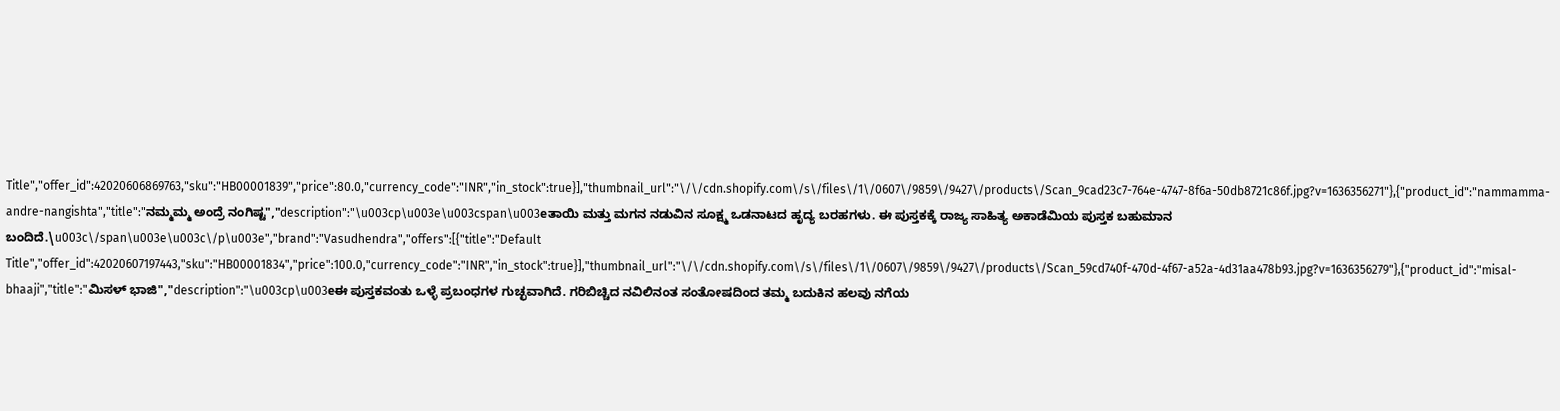Title","offer_id":42020606869763,"sku":"HB00001839","price":80.0,"currency_code":"INR","in_stock":true}],"thumbnail_url":"\/\/cdn.shopify.com\/s\/files\/1\/0607\/9859\/9427\/products\/Scan_9cad23c7-764e-4747-8f6a-50db8721c86f.jpg?v=1636356271"},{"product_id":"nammamma-andre-nangishta","title":"ನಮ್ಮಮ್ಮ ಅಂದ್ರೆ ನಂಗಿಷ್ಟ","description":"\u003cp\u003e\u003cspan\u003eತಾಯಿ ಮತ್ತು ಮಗನ ನಡುವಿನ ಸೂಕ್ಷ್ಮ ಒಡನಾಟದ ಹೃದ್ಯ ಬರಹಗಳು. ಈ ಪುಸ್ತಕಕ್ಕೆ ರಾಜ್ಯ ಸಾಹಿತ್ಯ ಅಕಾಡೆಮಿಯ ಪುಸ್ತಕ ಬಹುಮಾನ ಬಂದಿದೆ.\u003c\/span\u003e\u003c\/p\u003e","brand":"Vasudhendra","offers":[{"title":"Default Title","offer_id":42020607197443,"sku":"HB00001834","price":100.0,"currency_code":"INR","in_stock":true}],"thumbnail_url":"\/\/cdn.shopify.com\/s\/files\/1\/0607\/9859\/9427\/products\/Scan_59cd740f-470d-4f67-a52a-4d31aa478b93.jpg?v=1636356279"},{"product_id":"misal-bhaaji","title":"ಮಿಸಳ್ ಭಾಜಿ","description":"\u003cp\u003eಈ ಪುಸ್ತಕವಂತು ಒಳ್ಳೆ ಪ್ರಬಂಧಗಳ ಗುಚ್ಛವಾಗಿದೆ. ಗರಿಬಿಚ್ಚಿದ ನವಿಲಿನಂತ ಸಂತೋಷದಿಂದ ತಮ್ಮ ಬದುಕಿನ ಹಲವು ನಗೆಯ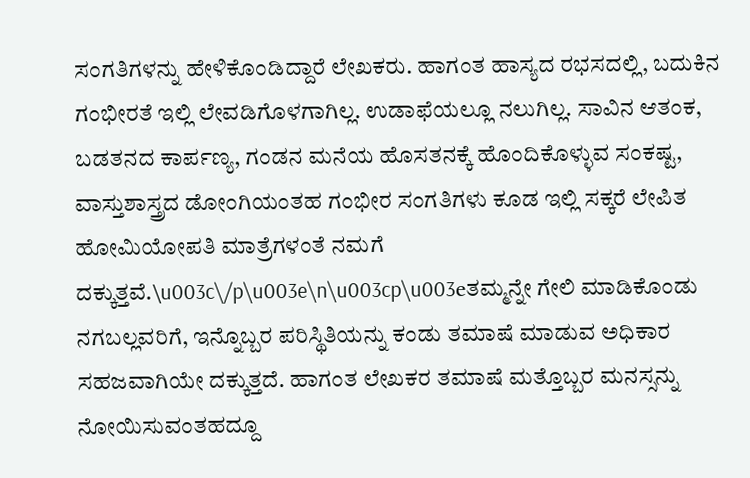ಸಂಗತಿಗಳನ್ನು ಹೇಳಿಕೊಂಡಿದ್ದಾರೆ ಲೇಖಕರು. ಹಾಗಂತ ಹಾಸ್ಯದ ರಭಸದಲ್ಲಿ, ಬದುಕಿನ ಗಂಭೀರತೆ ಇಲ್ಲಿ ಲೇವಡಿಗೊಳಗಾಗಿಲ್ಲ. ಉಡಾಫೆಯಲ್ಲೂ ನಲುಗಿಲ್ಲ. ಸಾವಿನ ಆತಂಕ, ಬಡತನದ ಕಾರ್ಪಣ್ಯ, ಗಂಡನ ಮನೆಯ ಹೊಸತನಕ್ಕೆ ಹೊಂದಿಕೊಳ್ಳುವ ಸಂಕಷ್ಟ, ವಾಸ್ತುಶಾಸ್ತ್ರದ ಡೋಂಗಿಯಂತಹ ಗಂಭೀರ ಸಂಗತಿಗಳು ಕೂಡ ಇಲ್ಲಿ ಸಕ್ಕರೆ ಲೇಪಿತ ಹೋಮಿಯೋಪತಿ ಮಾತ್ರೆಗಳಂತೆ ನಮಗೆ ದಕ್ಕುತ್ತವೆ.\u003c\/p\u003e\n\u003cp\u003eತಮ್ಮನ್ನೇ ಗೇಲಿ ಮಾಡಿಕೊಂಡು ನಗಬಲ್ಲವರಿಗೆ, ಇನ್ನೊಬ್ಬರ ಪರಿಸ್ಥಿತಿಯನ್ನು ಕಂಡು ತಮಾಷೆ ಮಾಡುವ ಅಧಿಕಾರ ಸಹಜವಾಗಿಯೇ ದಕ್ಕುತ್ತದೆ. ಹಾಗಂತ ಲೇಖಕರ ತಮಾಷೆ ಮತ್ತೊಬ್ಬರ ಮನಸ್ಸನ್ನು ನೋಯಿಸುವಂತಹದ್ದೂ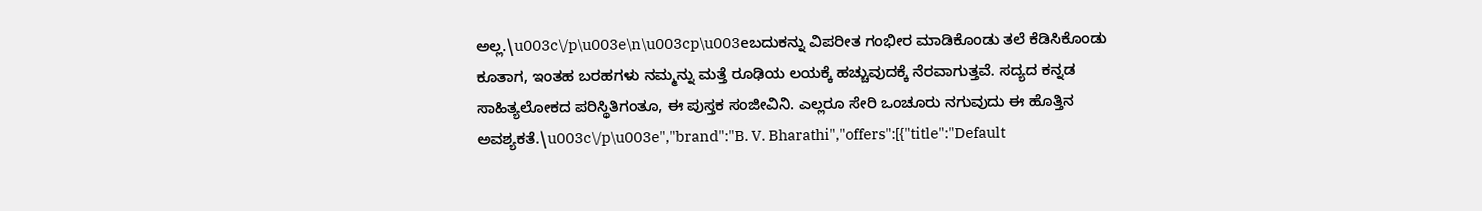ಅಲ್ಲ.\u003c\/p\u003e\n\u003cp\u003eಬದುಕನ್ನು ವಿಪರೀತ ಗಂಭೀರ ಮಾಡಿಕೊಂಡು ತಲೆ ಕೆಡಿಸಿಕೊಂಡು ಕೂತಾಗ, ಇಂತಹ ಬರಹಗಳು ನಮ್ಮನ್ನು ಮತ್ತೆ ರೂಢಿಯ ಲಯಕ್ಕೆ ಹಚ್ಚುವುದಕ್ಕೆ ನೆರವಾಗುತ್ತವೆ. ಸದ್ಯದ ಕನ್ನಡ ಸಾಹಿತ್ಯಲೋಕದ ಪರಿಸ್ಥಿತಿಗಂತೂ, ಈ ಪುಸ್ತಕ ಸಂಜೀವಿನಿ. ಎಲ್ಲರೂ ಸೇರಿ ಒಂಚೂರು ನಗುವುದು ಈ ಹೊತ್ತಿನ ಅವಶ್ಯಕತೆ.\u003c\/p\u003e","brand":"B. V. Bharathi","offers":[{"title":"Default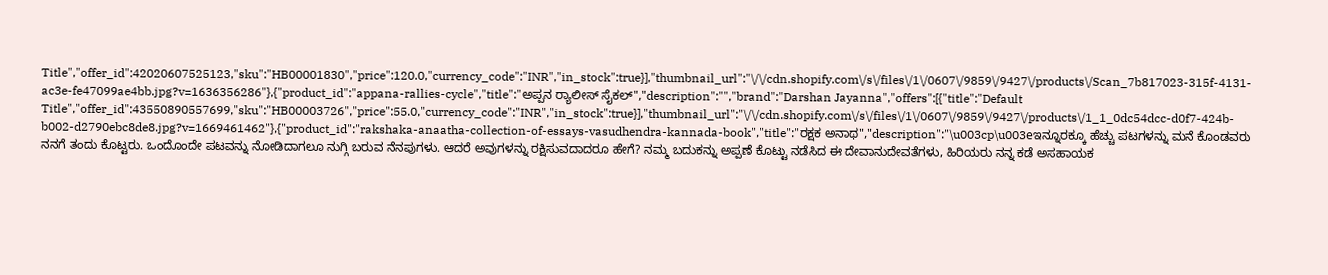Title","offer_id":42020607525123,"sku":"HB00001830","price":120.0,"currency_code":"INR","in_stock":true}],"thumbnail_url":"\/\/cdn.shopify.com\/s\/files\/1\/0607\/9859\/9427\/products\/Scan_7b817023-315f-4131-ac3e-fe47099ae4bb.jpg?v=1636356286"},{"product_id":"appana-rallies-cycle","title":"ಅಪ್ಪನ ರ್‍ಯಾಲೀಸ್‌ ಸೈಕಲ್","description":"","brand":"Darshan Jayanna","offers":[{"title":"Default Title","offer_id":43550890557699,"sku":"HB00003726","price":55.0,"currency_code":"INR","in_stock":true}],"thumbnail_url":"\/\/cdn.shopify.com\/s\/files\/1\/0607\/9859\/9427\/products\/1_1_0dc54dcc-d0f7-424b-b002-d2790ebc8de8.jpg?v=1669461462"},{"product_id":"rakshaka-anaatha-collection-of-essays-vasudhendra-kannada-book","title":"ರಕ್ಷಕ ಅನಾಥ","description":"\u003cp\u003eಇನ್ನೂರಕ್ಕೂ ಹೆಚ್ಚು ಪಟಗಳನ್ನು ಮನೆ ಕೊಂಡವರು ನನಗೆ ತಂದು ಕೊಟ್ಟರು. ಒಂದೊಂದೇ ಪಟವನ್ನು ನೋಡಿದಾಗಲೂ ನುಗ್ಗಿ ಬರುವ ನೆನಪುಗಳು. ಆದರೆ ಅವುಗಳನ್ನು ರಕ್ಷಿಸುವದಾದರೂ ಹೇಗೆ? ನಮ್ಮ ಬದುಕನ್ನು ಅಪ್ಪಣೆ ಕೊಟ್ಟು ನಡೆಸಿದ ಈ ದೇವಾನುದೇವತೆಗಳು, ಹಿರಿಯರು ನನ್ನ ಕಡೆ ಅಸಹಾಯಕ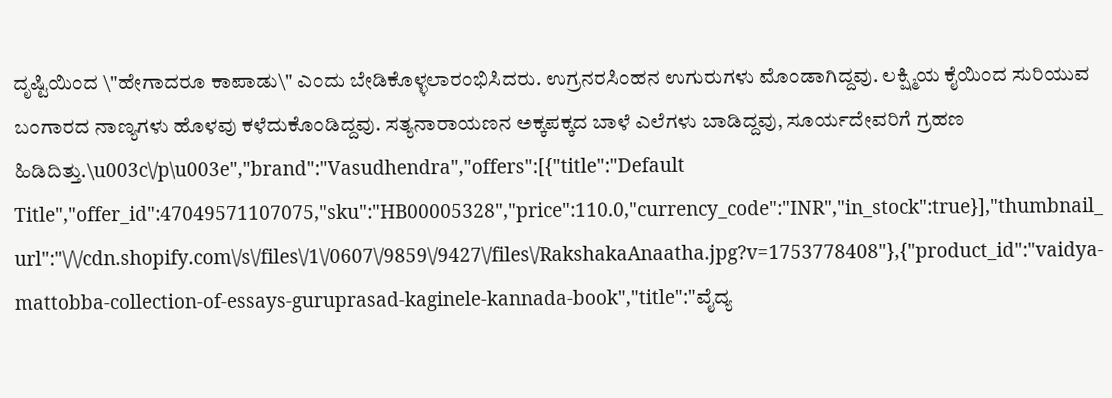ದೃಷ್ಟಿಯಿಂದ \"ಹೇಗಾದರೂ ಕಾಪಾಡು\" ಎಂದು ಬೇಡಿಕೊಳ್ಳಲಾರಂಭಿಸಿದರು. ಉಗ್ರನರಸಿಂಹನ ಉಗುರುಗಳು ಮೊಂಡಾಗಿದ್ದವು. ಲಕ್ಷ್ಮಿಯ ಕೈಯಿಂದ ಸುರಿಯುವ ಬಂಗಾರದ ನಾಣ್ಯಗಳು ಹೊಳವು ಕಳೆದುಕೊಂಡಿದ್ದವು. ಸತ್ಯನಾರಾಯಣನ ಅಕ್ಕಪಕ್ಕದ ಬಾಳೆ ಎಲೆಗಳು ಬಾಡಿದ್ದವು, ಸೂರ್ಯದೇವರಿಗೆ ಗ್ರಹಣ ಹಿಡಿದಿತ್ತು.\u003c\/p\u003e","brand":"Vasudhendra","offers":[{"title":"Default Title","offer_id":47049571107075,"sku":"HB00005328","price":110.0,"currency_code":"INR","in_stock":true}],"thumbnail_url":"\/\/cdn.shopify.com\/s\/files\/1\/0607\/9859\/9427\/files\/RakshakaAnaatha.jpg?v=1753778408"},{"product_id":"vaidya-mattobba-collection-of-essays-guruprasad-kaginele-kannada-book","title":"ವೈದ್ಯ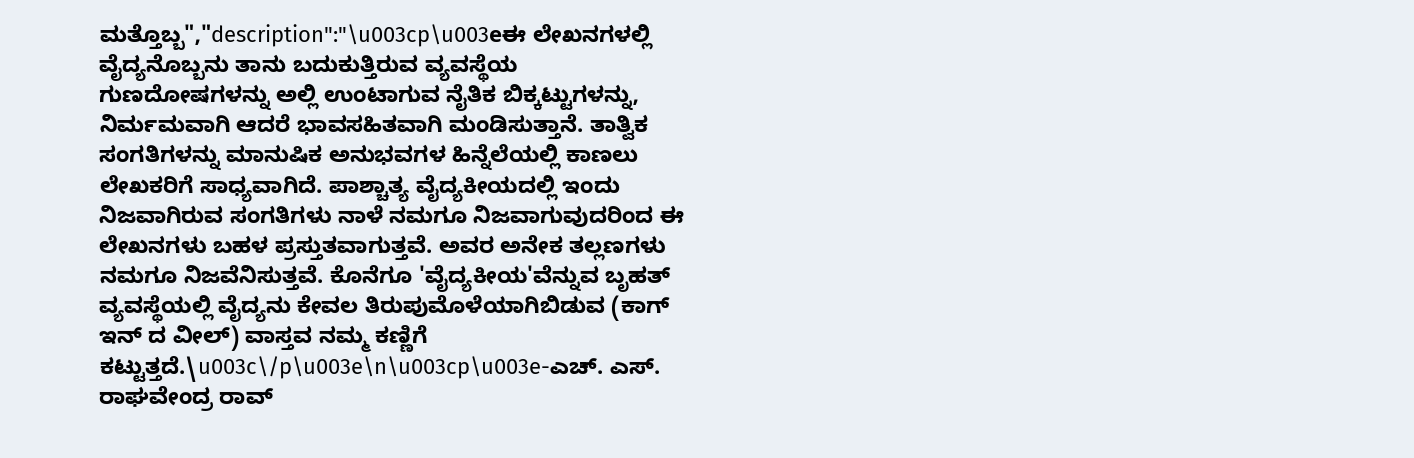ಮತ್ತೊಬ್ಬ","description":"\u003cp\u003eಈ ಲೇಖನಗಳಲ್ಲಿ ವೈದ್ಯನೊಬ್ಬನು ತಾನು ಬದುಕುತ್ತಿರುವ ವ್ಯವಸ್ಥೆಯ ಗುಣದೋಷಗಳನ್ನು ಅಲ್ಲಿ ಉಂಟಾಗುವ ನೈತಿಕ ಬಿಕ್ಕಟ್ಟುಗಳನ್ನು, ನಿರ್ಮಮವಾಗಿ ಆದರೆ ಭಾವಸಹಿತವಾಗಿ ಮಂಡಿಸುತ್ತಾನೆ. ತಾತ್ವಿಕ ಸಂಗತಿಗಳನ್ನು ಮಾನುಷಿಕ ಅನುಭವಗಳ ಹಿನ್ನೆಲೆಯಲ್ಲಿ ಕಾಣಲು ಲೇಖಕರಿಗೆ ಸಾಧ್ಯವಾಗಿದೆ. ಪಾಶ್ಚಾತ್ಯ ವೈದ್ಯಕೀಯದಲ್ಲಿ ಇಂದು ನಿಜವಾಗಿರುವ ಸಂಗತಿಗಳು ನಾಳೆ ನಮಗೂ ನಿಜವಾಗುವುದರಿಂದ ಈ ಲೇಖನಗಳು ಬಹಳ ಪ್ರಸ್ತುತವಾಗುತ್ತವೆ. ಅವರ ಅನೇಕ ತಲ್ಲಣಗಳು ನಮಗೂ ನಿಜವೆನಿಸುತ್ತವೆ. ಕೊನೆಗೂ 'ವೈದ್ಯಕೀಯ'ವೆನ್ನುವ ಬೃಹತ್ ವ್ಯವಸ್ಥೆಯಲ್ಲಿ ವೈದ್ಯನು ಕೇವಲ ತಿರುಪುಮೊಳೆಯಾಗಿಬಿಡುವ (ಕಾಗ್ ಇನ್ ದ ವೀಲ್) ವಾಸ್ತವ ನಮ್ಮ ಕಣ್ಣಿಗೆ ಕಟ್ಟುತ್ತದೆ.\u003c\/p\u003e\n\u003cp\u003e-ಎಚ್. ಎಸ್. ರಾಘವೇಂದ್ರ ರಾವ್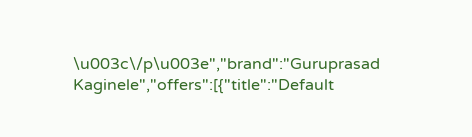\u003c\/p\u003e","brand":"Guruprasad Kaginele","offers":[{"title":"Default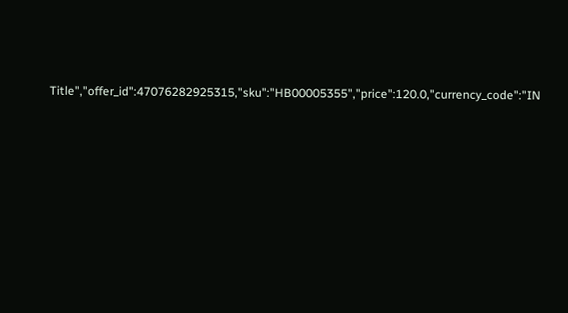Title","offer_id":47076282925315,"sku":"HB00005355","price":120.0,"currency_code":"IN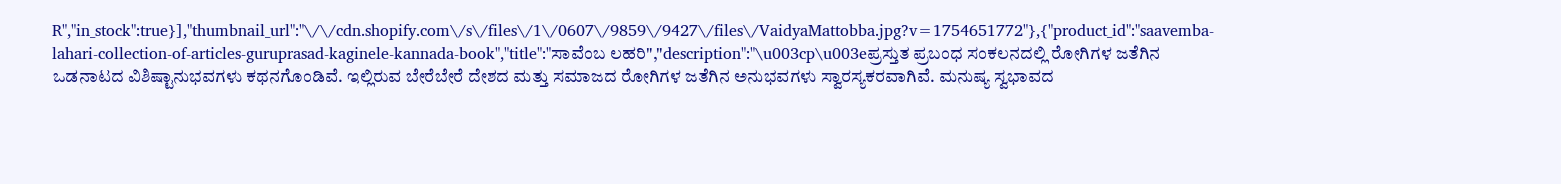R","in_stock":true}],"thumbnail_url":"\/\/cdn.shopify.com\/s\/files\/1\/0607\/9859\/9427\/files\/VaidyaMattobba.jpg?v=1754651772"},{"product_id":"saavemba-lahari-collection-of-articles-guruprasad-kaginele-kannada-book","title":"ಸಾವೆಂಬ ಲಹರಿ","description":"\u003cp\u003eಪ್ರಸ್ತುತ ಪ್ರಬಂಧ ಸಂಕಲನದಲ್ಲಿ ರೋಗಿಗಳ ಜತೆಗಿನ ಒಡನಾಟದ ವಿಶಿಷ್ಟಾನುಭವಗಳು ಕಥನಗೊಂಡಿವೆ. ಇಲ್ಲಿರುವ ಬೇರೆಬೇರೆ ದೇಶದ ಮತ್ತು ಸಮಾಜದ ರೋಗಿಗಳ ಜತೆಗಿನ ಅನುಭವಗಳು ಸ್ವಾರಸ್ಯಕರವಾಗಿವೆ. ಮನುಷ್ಯ ಸ್ವಭಾವದ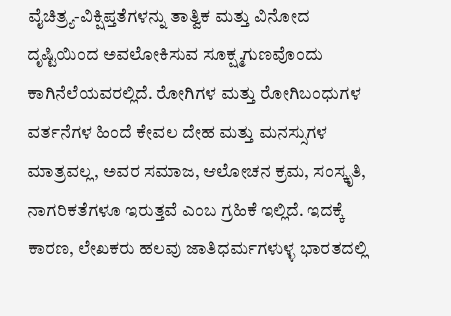ವೈಚಿತ್ರ್ಯ-ವಿಕ್ಷಿಪ್ತತೆಗಳನ್ನು ತಾತ್ವಿಕ ಮತ್ತು ವಿನೋದ ದೃಷ್ಟಿಯಿಂದ ಅವಲೋಕಿಸುವ ಸೂಕ್ಷ್ಮಗುಣವೊಂದು ಕಾಗಿನೆಲೆಯವರಲ್ಲಿದೆ. ರೋಗಿಗಳ ಮತ್ತು ರೋಗಿಬಂಧುಗಳ ವರ್ತನೆಗಳ ಹಿಂದೆ ಕೇವಲ ದೇಹ ಮತ್ತು ಮನಸ್ಸುಗಳ ಮಾತ್ರವಲ್ಲ, ಅವರ ಸಮಾಜ, ಆಲೋಚನ ಕ್ರಮ, ಸಂಸ್ಕೃತಿ, ನಾಗರಿಕತೆಗಳೂ ಇರುತ್ತವೆ ಎಂಬ ಗ್ರಹಿಕೆ ಇಲ್ಲಿದೆ. ಇದಕ್ಕೆ ಕಾರಣ, ಲೇಖಕರು ಹಲವು ಜಾತಿಧರ್ಮಗಳುಳ್ಳ ಭಾರತದಲ್ಲಿ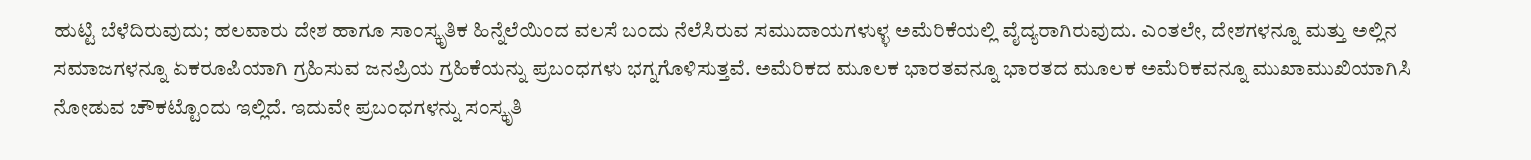ಹುಟ್ಟಿ ಬೆಳೆದಿರುವುದು; ಹಲವಾರು ದೇಶ ಹಾಗೂ ಸಾಂಸ್ಕೃತಿಕ ಹಿನ್ನೆಲೆಯಿಂದ ವಲಸೆ ಬಂದು ನೆಲೆಸಿರುವ ಸಮುದಾಯಗಳುಳ್ಳ ಅಮೆರಿಕೆಯಲ್ಲಿ ವೈದ್ಯರಾಗಿರುವುದು. ಎಂತಲೇ, ದೇಶಗಳನ್ನೂ ಮತ್ತು ಅಲ್ಲಿನ ಸಮಾಜಗಳನ್ನೂ ಏಕರೂಪಿಯಾಗಿ ಗ್ರಹಿಸುವ ಜನಪ್ರಿಯ ಗ್ರಹಿಕೆಯನ್ನು ಪ್ರಬಂಧಗಳು ಭಗ್ನಗೊಳಿಸುತ್ತವೆ. ಅಮೆರಿಕದ ಮೂಲಕ ಭಾರತವನ್ನೂ ಭಾರತದ ಮೂಲಕ ಅಮೆರಿಕವನ್ನೂ ಮುಖಾಮುಖಿಯಾಗಿಸಿ ನೋಡುವ ಚೌಕಟ್ಟೊಂದು ಇಲ್ಲಿದೆ. ಇದುವೇ ಪ್ರಬಂಧಗಳನ್ನು ಸಂಸ್ಕೃತಿ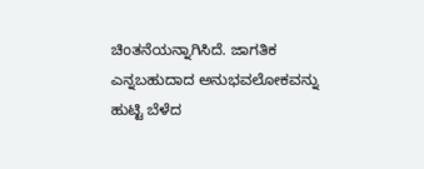ಚಿಂತನೆಯನ್ನಾಗಿಸಿದೆ. ಜಾಗತಿಕ ಎನ್ನಬಹುದಾದ ಅನುಭವಲೋಕವನ್ನು ಹುಟ್ಟಿ ಬೆಳೆದ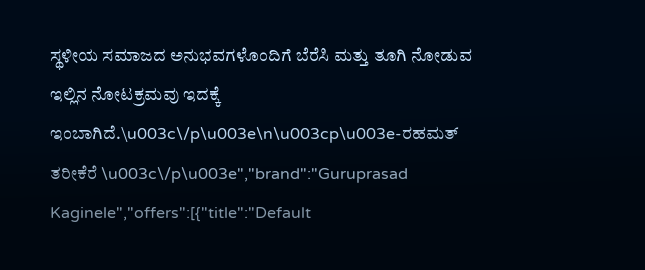ಸ್ಥಳೀಯ ಸಮಾಜದ ಅನುಭವಗಳೊಂದಿಗೆ ಬೆರೆಸಿ ಮತ್ತು ತೂಗಿ ನೋಡುವ ಇಲ್ಲಿನ ನೋಟಕ್ರಮವು ಇದಕ್ಕೆ ಇಂಬಾಗಿದೆ.\u003c\/p\u003e\n\u003cp\u003e-ರಹಮತ್ ತರೀಕೆರೆ \u003c\/p\u003e","brand":"Guruprasad Kaginele","offers":[{"title":"Default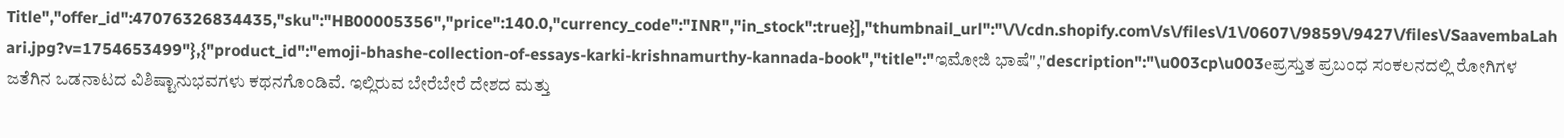Title","offer_id":47076326834435,"sku":"HB00005356","price":140.0,"currency_code":"INR","in_stock":true}],"thumbnail_url":"\/\/cdn.shopify.com\/s\/files\/1\/0607\/9859\/9427\/files\/SaavembaLahari.jpg?v=1754653499"},{"product_id":"emoji-bhashe-collection-of-essays-karki-krishnamurthy-kannada-book","title":"ಇಮೋಜಿ ಭಾಷೆ","description":"\u003cp\u003eಪ್ರಸ್ತುತ ಪ್ರಬಂಧ ಸಂಕಲನದಲ್ಲಿ ರೋಗಿಗಳ ಜತೆಗಿನ ಒಡನಾಟದ ವಿಶಿಷ್ಟಾನುಭವಗಳು ಕಥನಗೊಂಡಿವೆ. ಇಲ್ಲಿರುವ ಬೇರೆಬೇರೆ ದೇಶದ ಮತ್ತು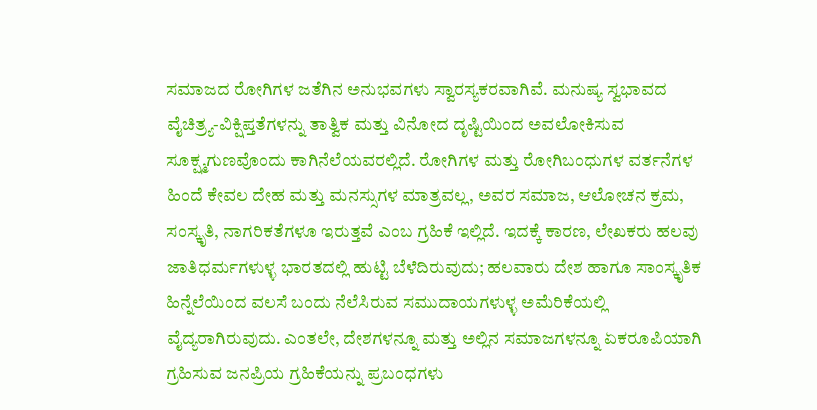ಸಮಾಜದ ರೋಗಿಗಳ ಜತೆಗಿನ ಅನುಭವಗಳು ಸ್ವಾರಸ್ಯಕರವಾಗಿವೆ. ಮನುಷ್ಯ ಸ್ವಭಾವದ ವೈಚಿತ್ರ್ಯ-ವಿಕ್ಷಿಪ್ತತೆಗಳನ್ನು ತಾತ್ವಿಕ ಮತ್ತು ವಿನೋದ ದೃಷ್ಟಿಯಿಂದ ಅವಲೋಕಿಸುವ ಸೂಕ್ಷ್ಮಗುಣವೊಂದು ಕಾಗಿನೆಲೆಯವರಲ್ಲಿದೆ. ರೋಗಿಗಳ ಮತ್ತು ರೋಗಿಬಂಧುಗಳ ವರ್ತನೆಗಳ ಹಿಂದೆ ಕೇವಲ ದೇಹ ಮತ್ತು ಮನಸ್ಸುಗಳ ಮಾತ್ರವಲ್ಲ, ಅವರ ಸಮಾಜ, ಆಲೋಚನ ಕ್ರಮ, ಸಂಸ್ಕೃತಿ, ನಾಗರಿಕತೆಗಳೂ ಇರುತ್ತವೆ ಎಂಬ ಗ್ರಹಿಕೆ ಇಲ್ಲಿದೆ. ಇದಕ್ಕೆ ಕಾರಣ, ಲೇಖಕರು ಹಲವು ಜಾತಿಧರ್ಮಗಳುಳ್ಳ ಭಾರತದಲ್ಲಿ ಹುಟ್ಟಿ ಬೆಳೆದಿರುವುದು; ಹಲವಾರು ದೇಶ ಹಾಗೂ ಸಾಂಸ್ಕೃತಿಕ ಹಿನ್ನೆಲೆಯಿಂದ ವಲಸೆ ಬಂದು ನೆಲೆಸಿರುವ ಸಮುದಾಯಗಳುಳ್ಳ ಅಮೆರಿಕೆಯಲ್ಲಿ ವೈದ್ಯರಾಗಿರುವುದು. ಎಂತಲೇ, ದೇಶಗಳನ್ನೂ ಮತ್ತು ಅಲ್ಲಿನ ಸಮಾಜಗಳನ್ನೂ ಏಕರೂಪಿಯಾಗಿ ಗ್ರಹಿಸುವ ಜನಪ್ರಿಯ ಗ್ರಹಿಕೆಯನ್ನು ಪ್ರಬಂಧಗಳು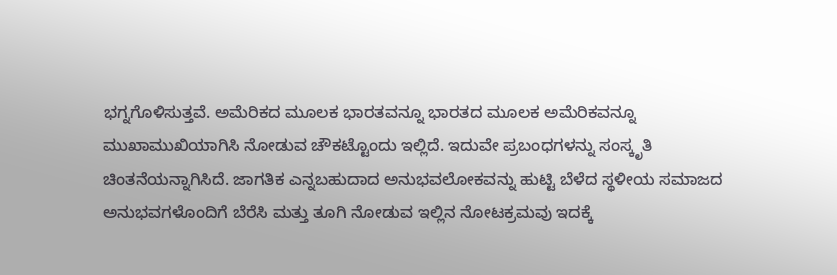ಭಗ್ನಗೊಳಿಸುತ್ತವೆ. ಅಮೆರಿಕದ ಮೂಲಕ ಭಾರತವನ್ನೂ ಭಾರತದ ಮೂಲಕ ಅಮೆರಿಕವನ್ನೂ ಮುಖಾಮುಖಿಯಾಗಿಸಿ ನೋಡುವ ಚೌಕಟ್ಟೊಂದು ಇಲ್ಲಿದೆ. ಇದುವೇ ಪ್ರಬಂಧಗಳನ್ನು ಸಂಸ್ಕೃತಿ ಚಿಂತನೆಯನ್ನಾಗಿಸಿದೆ. ಜಾಗತಿಕ ಎನ್ನಬಹುದಾದ ಅನುಭವಲೋಕವನ್ನು ಹುಟ್ಟಿ ಬೆಳೆದ ಸ್ಥಳೀಯ ಸಮಾಜದ ಅನುಭವಗಳೊಂದಿಗೆ ಬೆರೆಸಿ ಮತ್ತು ತೂಗಿ ನೋಡುವ ಇಲ್ಲಿನ ನೋಟಕ್ರಮವು ಇದಕ್ಕೆ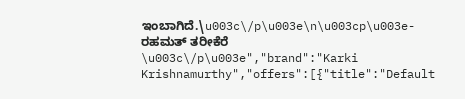ಇಂಬಾಗಿದೆ.\u003c\/p\u003e\n\u003cp\u003e-ರಹಮತ್ ತರೀಕೆರೆ \u003c\/p\u003e","brand":"Karki Krishnamurthy","offers":[{"title":"Default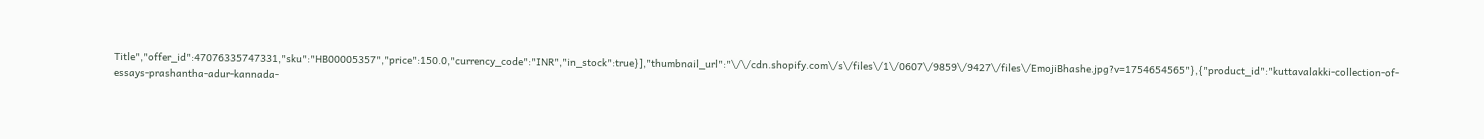Title","offer_id":47076335747331,"sku":"HB00005357","price":150.0,"currency_code":"INR","in_stock":true}],"thumbnail_url":"\/\/cdn.shopify.com\/s\/files\/1\/0607\/9859\/9427\/files\/EmojiBhashe.jpg?v=1754654565"},{"product_id":"kuttavalakki-collection-of-essays-prashantha-adur-kannada-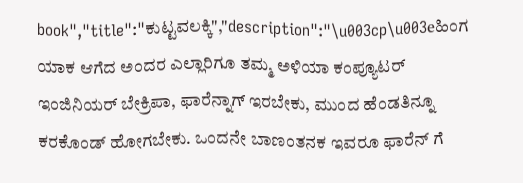book","title":"ಕುಟ್ಟವಲಕ್ಕಿ","description":"\u003cp\u003eಹಿಂಗ ಯಾಕ ಆಗೆದ ಅಂದರ ಎಲ್ಲಾರಿಗೂ ತಮ್ಮ ಅಳಿಯಾ ಕಂಪ್ಯೂಟರ್ ಇಂಜಿನಿಯರ್ ಬೇಕ್ರಿಪಾ, ಫಾರೆನ್ನಾಗ್ ಇರಬೇಕು, ಮುಂದ ಹೆಂಡತಿನ್ನೂ ಕರಕೊಂಡ್ ಹೋಗಬೇಕು. ಒಂದನೇ ಬಾಣಂತನಕ ಇವರೂ ಫಾರೆನ್ ಗೆ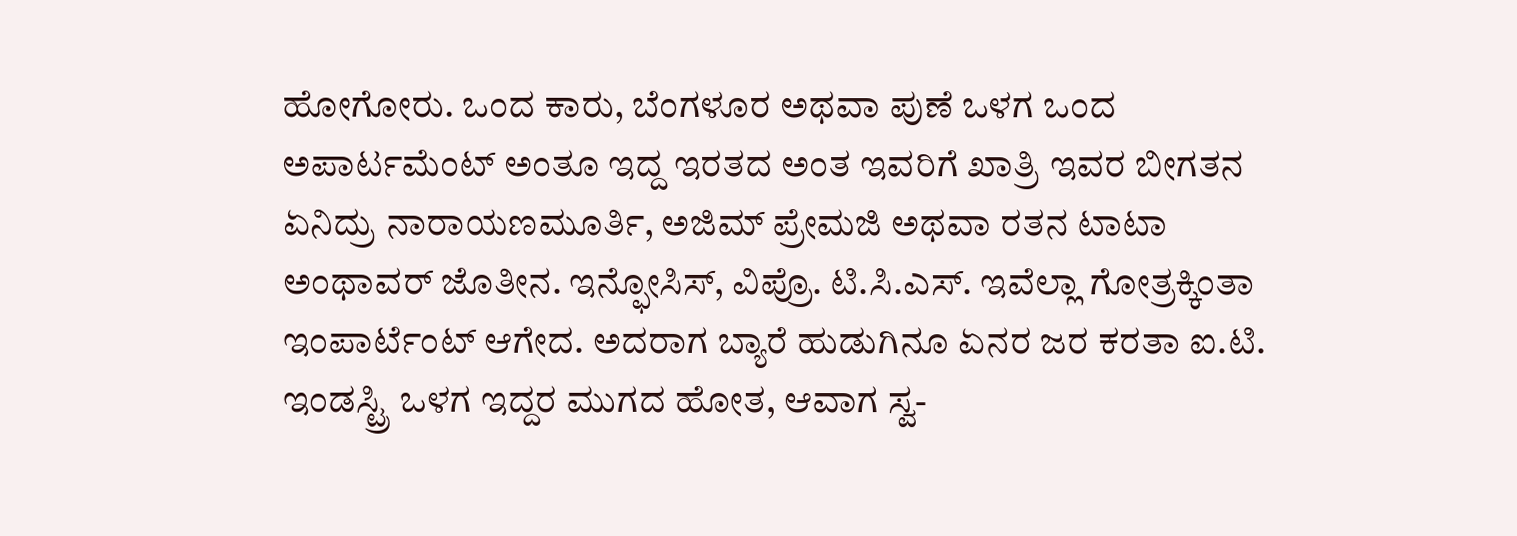ಹೋಗೋರು. ಒಂದ ಕಾರು, ಬೆಂಗಳೂರ ಅಥವಾ ಪುಣೆ ಒಳಗ ಒಂದ ಅಪಾರ್ಟಮೆಂಟ್ ಅಂತೂ ಇದ್ದ ಇರತದ ಅಂತ ಇವರಿಗೆ ಖಾತ್ರಿ ಇವರ ಬೀಗತನ ಏನಿದ್ರು ನಾರಾಯಣಮೂರ್ತಿ, ಅಜಿಮ್ ಪ್ರೇಮಜಿ ಅಥವಾ ರತನ ಟಾಟಾ ಅಂಥಾವರ್ ಜೊತೀನ. ಇನ್ಫೋಸಿಸ್, ವಿಪ್ರೊ. ಟಿ.ಸಿ.ಎಸ್. ಇವೆಲ್ಲಾ ಗೋತ್ರಕ್ಕಿಂತಾ ಇಂಪಾರ್ಟೆಂಟ್ ಆಗೇದ. ಅದರಾಗ ಬ್ಯಾರೆ ಹುಡುಗಿನೂ ಏನರ ಜರ ಕರತಾ ಐ.ಟಿ. ಇಂಡಸ್ಟ್ರಿ ಒಳಗ ಇದ್ದರ ಮುಗದ ಹೋತ, ಆವಾಗ ಸ್ವ-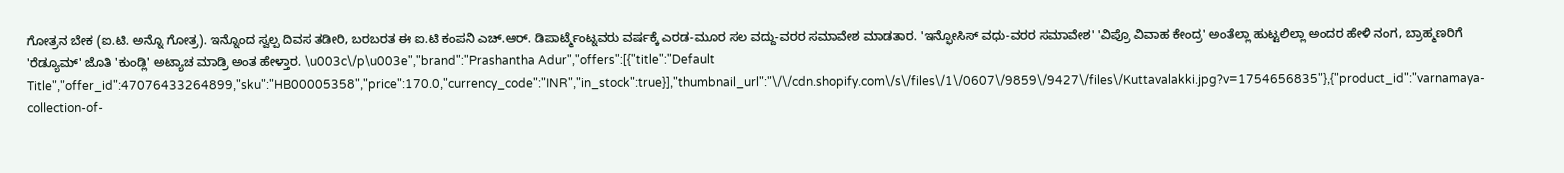ಗೋತ್ರನ ಬೇಕ (ಐ.ಟಿ. ಅನ್ನೊ ಗೋತ್ರ). ಇನ್ನೊಂದ ಸ್ವಲ್ಪ ದಿವಸ ತಡೀರಿ, ಬರಬರತ ಈ ಐ.ಟಿ ಕಂಪನಿ ಎಚ್.ಆರ್. ಡಿಪಾರ್ಟ್ಮೆಂಟ್ನವರು ವರ್ಷಕ್ಕೆ ಎರಡ-ಮೂರ ಸಲ ವದ್ದು-ವರರ ಸಮಾವೇಶ ಮಾಡತಾರ. 'ಇನ್ಫೋಸಿಸ್ ವಧು-ವರರ ಸಮಾವೇಶ' 'ವಿಪ್ರೊ ವಿವಾಹ ಕೇಂದ್ರ' ಅಂತೆಲ್ಲಾ ಹುಟ್ಟಲಿಲ್ಲಾ ಅಂದರ ಹೇಳಿ ನಂಗ, ಬ್ರಾಹ್ಮಣರಿಗೆ 'ರೆಡ್ಯೂಮ್' ಜೊತಿ 'ಕುಂಡ್ಲಿ' ಅಟ್ಯಾಚ ಮಾಡ್ರಿ ಅಂತ ಹೇಳ್ತಾರ. \u003c\/p\u003e","brand":"Prashantha Adur","offers":[{"title":"Default Title","offer_id":47076433264899,"sku":"HB00005358","price":170.0,"currency_code":"INR","in_stock":true}],"thumbnail_url":"\/\/cdn.shopify.com\/s\/files\/1\/0607\/9859\/9427\/files\/Kuttavalakki.jpg?v=1754656835"},{"product_id":"varnamaya-collection-of-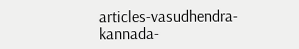articles-vasudhendra-kannada-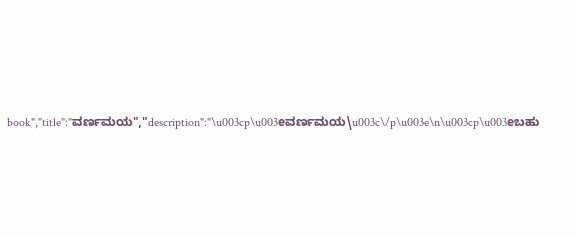book","title":"ವರ್ಣಮಯ","description":"\u003cp\u003eವರ್ಣಮಯ\u003c\/p\u003e\n\u003cp\u003eಬಹು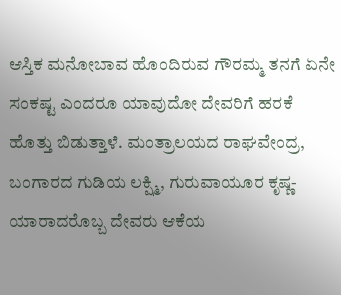ಆಸ್ತಿಕ ಮನೋಬಾವ ಹೊಂದಿರುವ ಗೌರಮ್ಮ ತನಗೆ ಏನೇ ಸಂಕಷ್ಟ ಎಂದರೂ ಯಾವುದೋ ದೇವರಿಗೆ ಹರಕೆ ಹೊತ್ತು ಬಿಡುತ್ತಾಳೆ. ಮಂತ್ರಾಲಯದ ರಾಘವೇಂದ್ರ, ಬಂಗಾರದ ಗುಡಿಯ ಲಕ್ಷ್ಮಿ, ಗುರುವಾಯೂರ ಕೃಷ್ಣ- ಯಾರಾದರೊಬ್ಬ ದೇವರು ಆಕೆಯ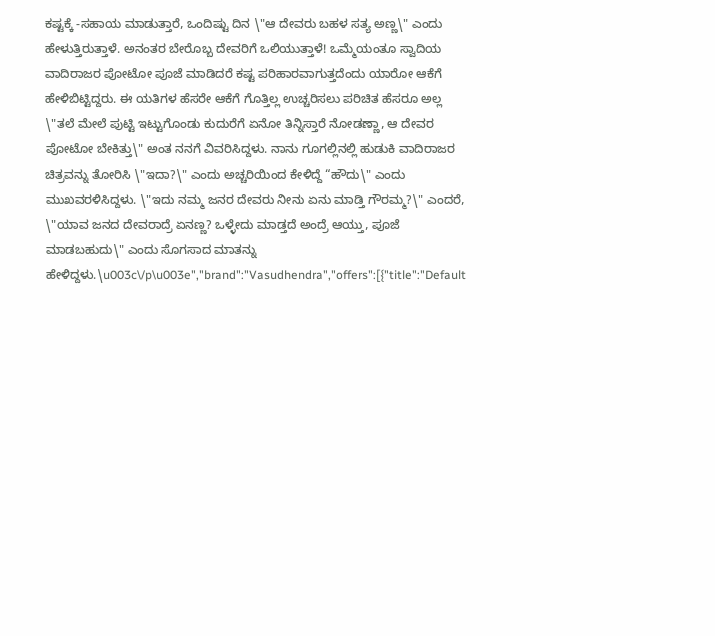ಕಷ್ಟಕ್ಕೆ -ಸಹಾಯ ಮಾಡುತ್ತಾರೆ, ಒಂದಿಷ್ಟು ದಿನ \"ಆ ದೇವರು ಬಹಳ ಸತ್ಯ ಅಣ್ಣ\" ಎಂದು ಹೇಳುತ್ತಿರುತ್ತಾಳೆ. ಅನಂತರ ಬೇರೊಬ್ಬ ದೇವರಿಗೆ ಒಲಿಯುತ್ತಾಳೆ! ಒಮ್ಮೆಯಂತೂ ಸ್ವಾದಿಯ ವಾದಿರಾಜರ ಪೋಟೋ ಪೂಜೆ ಮಾಡಿದರೆ ಕಷ್ಟ ಪರಿಹಾರವಾಗುತ್ತದೆಂದು ಯಾರೋ ಆಕೆಗೆ ಹೇಳಿಬಿಟ್ಟಿದ್ದರು. ಈ ಯತಿಗಳ ಹೆಸರೇ ಆಕೆಗೆ ಗೊತ್ತಿಲ್ಲ ಉಚ್ಚರಿಸಲು ಪರಿಚಿತ ಹೆಸರೂ ಅಲ್ಲ \"ತಲೆ ಮೇಲೆ ಪುಟ್ಟಿ ಇಟ್ಟುಗೊಂಡು ಕುದುರೆಗೆ ಏನೋ ತಿನ್ನಿಸ್ತಾರೆ ನೋಡಣ್ಣಾ, ಆ ದೇವರ ಪೋಟೋ ಬೇಕಿತ್ತು\" ಅಂತ ನನಗೆ ವಿವರಿಸಿದ್ದಳು. ನಾನು ಗೂಗಲ್ಲಿನಲ್ಲಿ ಹುಡುಕಿ ವಾದಿರಾಜರ ಚಿತ್ರವನ್ನು ತೋರಿಸಿ \"ಇದಾ?\" ಎಂದು ಅಚ್ಚರಿಯಿಂದ ಕೇಳಿದ್ದೆ “ಹೌದು\" ಎಂದು ಮುಖವರಳಿಸಿದ್ದಳು. \"ಇದು ನಮ್ಮ ಜನರ ದೇವರು ನೀನು ಏನು ಮಾಡ್ತಿ ಗೌರಮ್ಮ?\" ಎಂದರೆ, \"ಯಾವ ಜನದ ದೇವರಾದ್ರೆ ಏನಣ್ಣ? ಒಳ್ಳೇದು ಮಾಡ್ತದೆ ಅಂದ್ರೆ ಆಯ್ತು, ಪೂಜೆ ಮಾಡಬಹುದು\" ಎಂದು ಸೊಗಸಾದ ಮಾತನ್ನು ಹೇಳಿದ್ದಳು.\u003c\/p\u003e","brand":"Vasudhendra","offers":[{"title":"Default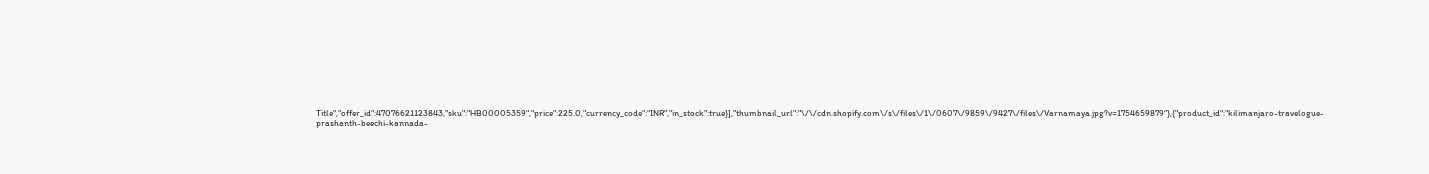Title","offer_id":47076621123843,"sku":"HB00005359","price":225.0,"currency_code":"INR","in_stock":true}],"thumbnail_url":"\/\/cdn.shopify.com\/s\/files\/1\/0607\/9859\/9427\/files\/Varnamaya.jpg?v=1754659879"},{"product_id":"kilimanjaro-travelogue-prashanth-beechi-kannada-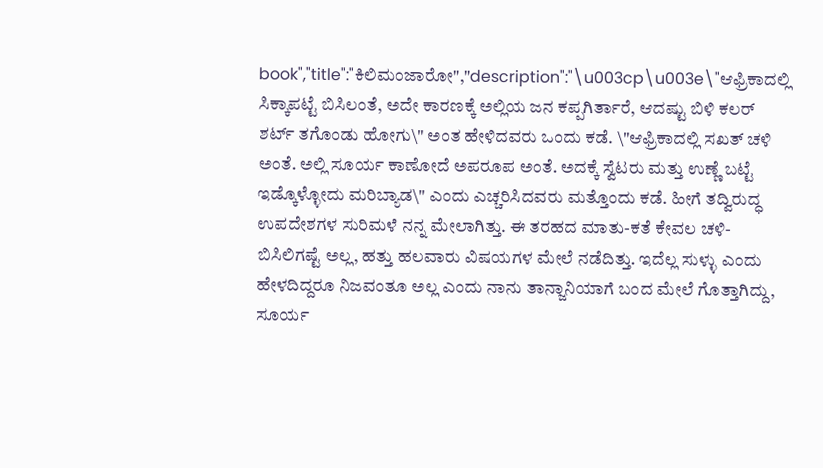book","title":"ಕಿಲಿಮಂಜಾರೋ","description":"\u003cp\u003e\"ಆಫ್ರಿಕಾದಲ್ಲಿ ಸಿಕ್ಕಾಪಟ್ಟೆ ಬಿಸಿಲಂತೆ, ಅದೇ ಕಾರಣಕ್ಕೆ ಅಲ್ಲಿಯ ಜನ ಕಪ್ಪಗಿರ್ತಾರೆ, ಆದಷ್ಟು ಬಿಳಿ ಕಲರ್ ಶರ್ಟ್ ತಗೊಂಡು ಹೋಗು\" ಅಂತ ಹೇಳಿದವರು ಒಂದು ಕಡೆ. \"ಆಫ್ರಿಕಾದಲ್ಲಿ ಸಖತ್ ಚಳಿ ಅಂತೆ. ಅಲ್ಲಿ ಸೂರ್ಯ ಕಾಣೋದೆ ಅಪರೂಪ ಅಂತೆ. ಅದಕ್ಕೆ ಸ್ವೆಟರು ಮತ್ತು ಉಣ್ಣೆ ಬಟ್ಟೆ ಇಡ್ಕೊಳ್ಳೋದು ಮರಿಬ್ಯಾಡ\" ಎಂದು ಎಚ್ಚರಿಸಿದವರು ಮತ್ತೊಂದು ಕಡೆ. ಹೀಗೆ ತದ್ವಿರುದ್ಧ ಉಪದೇಶಗಳ ಸುರಿಮಳೆ ನನ್ನ ಮೇಲಾಗಿತ್ತು. ಈ ತರಹದ ಮಾತು-ಕತೆ ಕೇವಲ ಚಳಿ-ಬಿಸಿಲಿಗಷ್ಟೆ ಅಲ್ಲ, ಹತ್ತು ಹಲವಾರು ವಿಷಯಗಳ ಮೇಲೆ ನಡೆದಿತ್ತು. ಇದೆಲ್ಲ ಸುಳ್ಳು ಎಂದು ಹೇಳದಿದ್ದರೂ ನಿಜವಂತೂ ಅಲ್ಲ ಎಂದು ನಾನು ತಾನ್ಜಾನಿಯಾಗೆ ಬಂದ ಮೇಲೆ ಗೊತ್ತಾಗಿದ್ದು, ಸೂರ್ಯ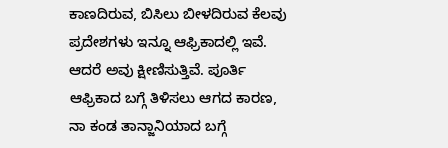ಕಾಣದಿರುವ, ಬಿಸಿಲು ಬೀಳದಿರುವ ಕೆಲವು ಪ್ರದೇಶಗಳು ಇನ್ನೂ ಆಫ್ರಿಕಾದಲ್ಲಿ ಇವೆ. ಆದರೆ ಅವು ಕ್ಷೀಣಿಸುತ್ತಿವೆ. ಪೂರ್ತಿ ಆಫ್ರಿಕಾದ ಬಗ್ಗೆ ತಿಳಿಸಲು ಆಗದ ಕಾರಣ, ನಾ ಕಂಡ ತಾನ್ಜಾನಿಯಾದ ಬಗ್ಗೆ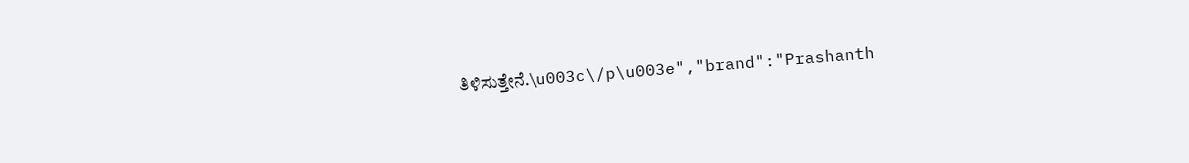ತಿಳಿಸುತ್ತೇನೆ.\u003c\/p\u003e","brand":"Prashanth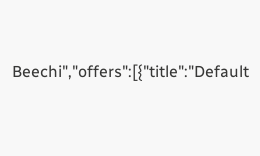Beechi","offers":[{"title":"Default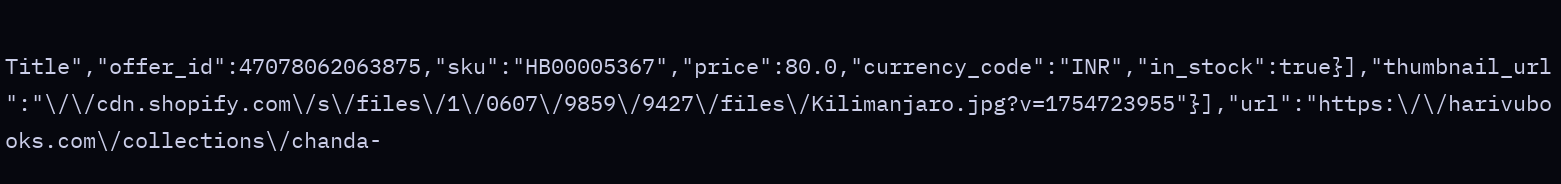Title","offer_id":47078062063875,"sku":"HB00005367","price":80.0,"currency_code":"INR","in_stock":true}],"thumbnail_url":"\/\/cdn.shopify.com\/s\/files\/1\/0607\/9859\/9427\/files\/Kilimanjaro.jpg?v=1754723955"}],"url":"https:\/\/harivubooks.com\/collections\/chanda-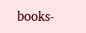books-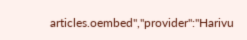articles.oembed","provider":"Harivu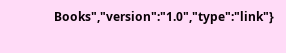Books","version":"1.0","type":"link"}